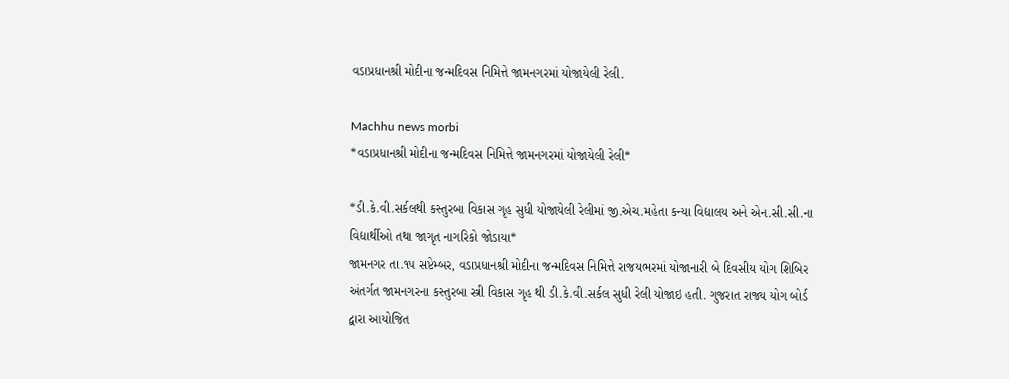વડાપ્રધાનશ્રી મોદીના જન્મદિવસ નિમિત્તે જામનગરમાં યોજાયેલી રેલી.

Machhu news morbi
*વડાપ્રધાનશ્રી મોદીના જન્મદિવસ નિમિત્તે જામનગરમાં યોજાયેલી રેલી*

*ડી.કે.વી.સર્કલથી કસ્તુરબા વિકાસ ગૃહ સુધી યોજાયેલી રેલીમાં જી.એચ.મહેતા કન્યા વિદ્યાલય અને એન.સી.સી.ના વિદ્યાર્થીઓ તથા જાગૃત નાગરિકો જોડાયા*
જામનગર તા.૧૫ સપ્ટેમ્બર, વડાપ્રધાનશ્રી મોદીના જન્મદિવસ નિમિત્તે રાજયભરમાં યોજાનારી બે દિવસીય યોગ શિબિર અંતર્ગત જામનગરના કસ્તુરબા સ્ત્રી વિકાસ ગૃહ થી ડી.કે.વી.સર્કલ સુધી રેલી યોજાઇ હતી. ગુજરાત રાજ્ય યોગ બોર્ડ દ્વારા આયોજિત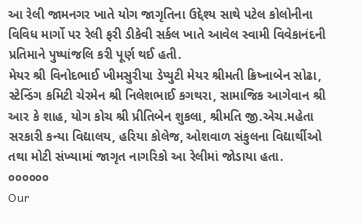આ રેલી જામનગર ખાતે યોગ જાગૃતિના ઉદ્દેશ્ય સાથે પટેલ કોલોનીના વિવિધ માર્ગો પર રેલી ફરી ડીકેવી સર્કલ ખાતે આવેલ સ્વામી વિવેકાનંદની પ્રતિમાને પુષ્પાંજલિ કરી પૂર્ણ થઈ હતી.
મેયર શ્રી વિનોદભાઈ ખીમસુરીયા ડેપ્યુટી મેયર શ્રીમતી ક્રિષ્નાબેન સોઢા, સ્ટેન્ડિંગ કમિટી ચેરમેન શ્રી નિલેશભાઈ કગથરા, સામાજિક આગેવાન શ્રી આર કે શાહ, યોગ કોચ શ્રી પ્રીતિબેન શુકલા, શ્રીમતિ જી.એચ.મહેતા સરકારી કન્યા વિદ્યાલય, હરિયા કોલેજ, ઓશવાળ સંકુલના વિદ્યાર્થીઓ તથા મોટી સંખ્યામાં જાગૃત નાગરિકો આ રેલીમાં જોડાયા હતા.
૦૦૦૦૦૦
Our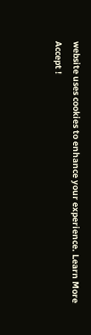website uses cookies to enhance your experience. Learn More
Accept !